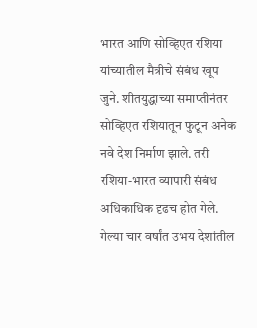भारत आणि सोव्हिएत रशिया यांच्यातील मैत्रीचे संबंध खूप जुने. शीतयुद्धाच्या समाप्तीनंतर सोव्हिएत रशियातून फुटून अनेक नवे देश निर्माण झाले. तरी रशिया-भारत व्यापारी संबंध अधिकाधिक दृढच होत गेले. गेल्या चार वर्षांत उभय देशांतील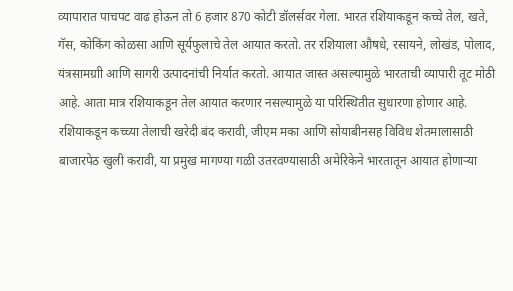व्यापारात पाचपट वाढ होऊन तो 6 हजार 870 कोटी डॉलर्सवर गेला. भारत रशियाकडून कच्चे तेल, खते, गॅस, कोकिंग कोळसा आणि सूर्यफुलाचे तेल आयात करतो. तर रशियाला औषधे, रसायने, लोखंड, पोलाद, यंत्रसामग्राी आणि सागरी उत्पादनांची निर्यात करतो. आयात जास्त असल्यामुळे भारताची व्यापारी तूट मोठी आहे. आता मात्र रशियाकडून तेल आयात करणार नसल्यामुळे या परिस्थितीत सुधारणा होणार आहे.
रशियाकडून कच्च्या तेलाची खरेदी बंद करावी, जीएम मका आणि सोयाबीनसह विविध शेतमालासाठी बाजारपेठ खुली करावी, या प्रमुख मागण्या गळी उतरवण्यासाठी अमेरिकेने भारतातून आयात होणाऱ्या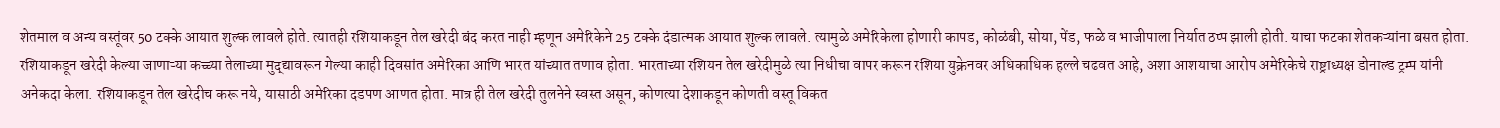शेतमाल व अन्य वस्तूंवर 50 टक्के आयात शुल्क लावले होते. त्यातही रशियाकडून तेल खरेदी बंद करत नाही म्हणून अमेरिकेने 25 टक्के दंडात्मक आयात शुल्क लावले. त्यामुळे अमेरिकेला होणारी कापड, कोळंबी, सोया, पेंड, फळे व भाजीपाला निर्यात ठप्प झाली होती. याचा फटका शेतकऱ्यांना बसत होता. रशियाकडून खरेदी केल्या जाणाऱ्या कच्च्या तेलाच्या मुद्द्यावरून गेल्या काही दिवसांत अमेरिका आणि भारत यांच्यात तणाव होता. भारताच्या रशियन तेल खरेदीमुळे त्या निधीचा वापर करून रशिया युक्रेनवर अधिकाधिक हल्ले चढवत आहे, अशा आशयाचा आरोप अमेरिकेचे राष्ट्राध्यक्ष डोनाल्ड ट्रम्प यांनी अनेकदा केला. रशियाकडून तेल खरेदीच करू नये, यासाठी अमेरिका दडपण आणत होता. मात्र ही तेल खरेदी तुलनेने स्वस्त असून, कोणत्या देशाकडून कोणती वस्तू विकत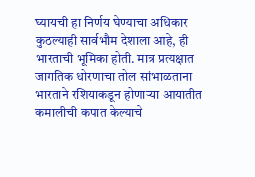घ्यायची हा निर्णय घेण्याचा अधिकार कुठल्याही सार्वभौम देशाला आहे, ही भारताची भूमिका होती. मात्र प्रत्यक्षात जागतिक धोरणाचा तोल सांभाळताना भारताने रशियाकडून होणाऱ्या आयातीत कमालीची कपात केल्याचे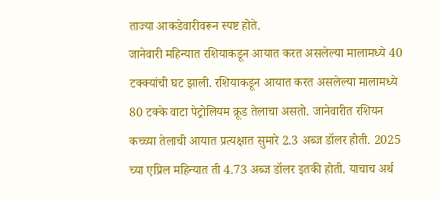ताज्या आकडेवारीवरून स्पष्ट होते.
जानेवारी महिन्यात रशियाकडून आयात करत असलेल्या मालामध्ये 40 टक्क्यांची घट झाली. रशियाकडून आयात करत असलेल्या मालामध्ये 80 टक्के वाटा पेट्रोलियम क्रूड तेलाचा असतो. जानेवारीत रशियन कच्च्या तेलाची आयात प्रत्यक्षात सुमारे 2.3 अब्ज डॉलर होती. 2025 च्या एप्रिल महिन्यात ती 4.73 अब्ज डॉलर इतकी होती. याचाच अर्थ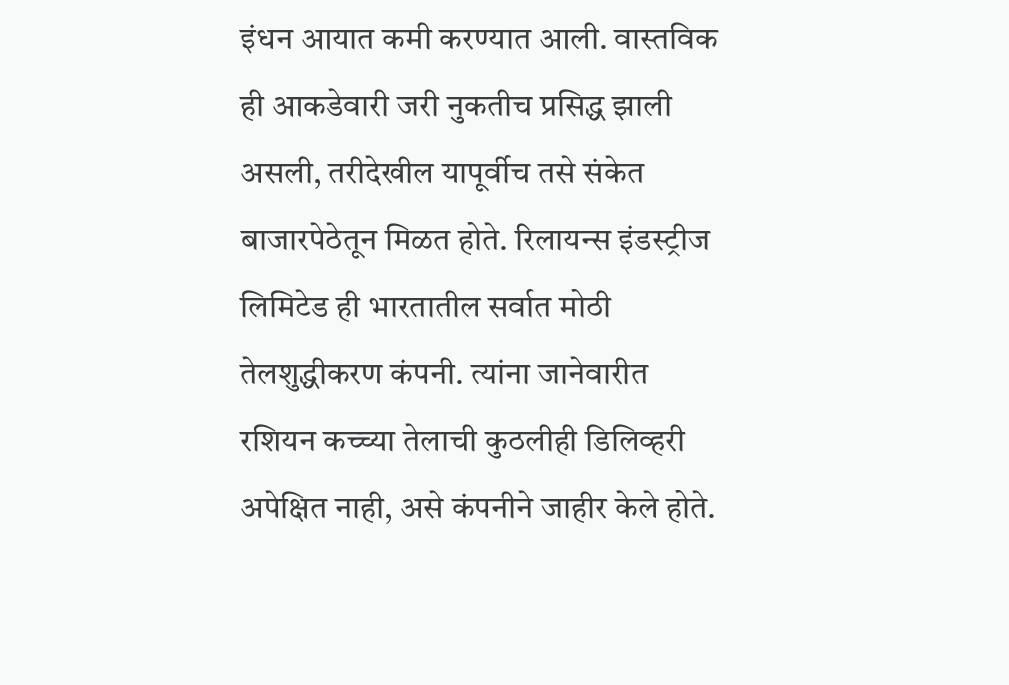इंधन आयात कमी करण्यात आली. वास्तविक ही आकडेवारी जरी नुकतीच प्रसिद्ध झाली असली, तरीदेखील यापूर्वीच तसे संकेत बाजारपेठेतून मिळत होते. रिलायन्स इंडस्ट्रीज लिमिटेड ही भारतातील सर्वात मोठी तेलशुद्धीकरण कंपनी. त्यांना जानेवारीत रशियन कच्च्या तेलाची कुठलीही डिलिव्हरी अपेक्षित नाही, असे कंपनीने जाहीर केले होते.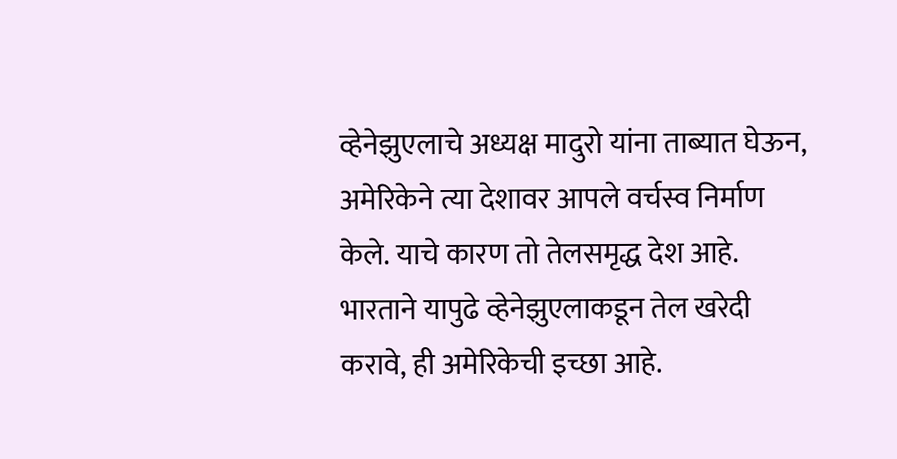व्हेनेझुएलाचे अध्यक्ष मादुरो यांना ताब्यात घेऊन, अमेरिकेने त्या देशावर आपले वर्चस्व निर्माण केले. याचे कारण तो तेलसमृद्ध देश आहे. भारताने यापुढे व्हेनेझुएलाकडून तेल खरेदी करावे, ही अमेरिकेची इच्छा आहे.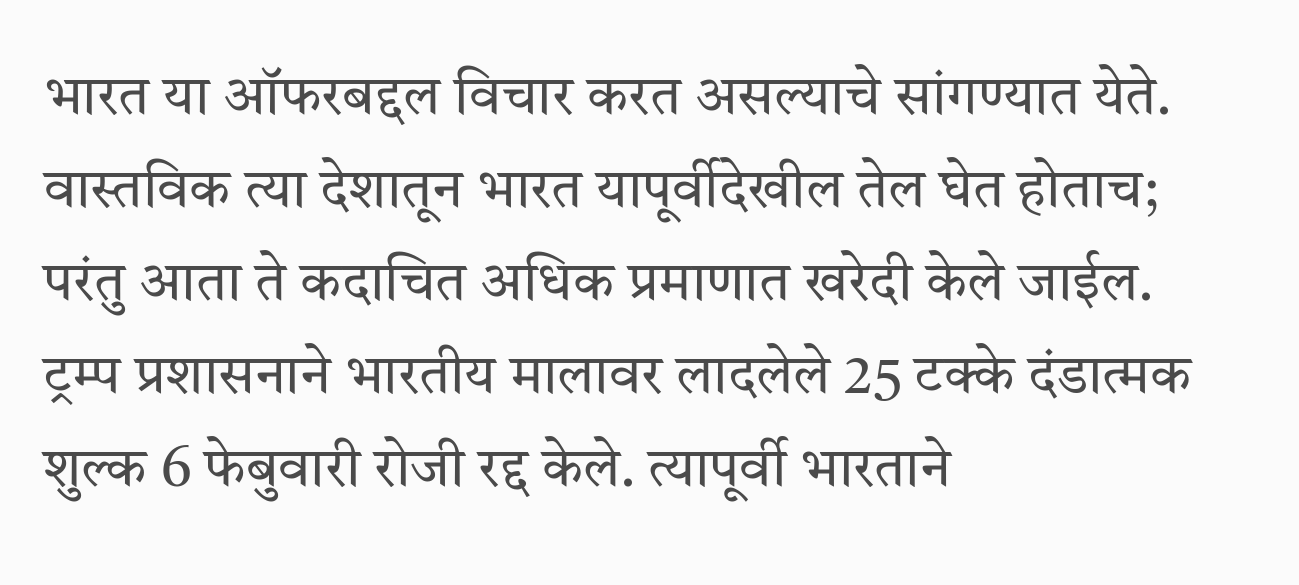भारत या ऑफरबद्दल विचार करत असल्याचे सांगण्यात येते. वास्तविक त्या देशातून भारत यापूर्वीदेखील तेल घेत होताच; परंतु आता ते कदाचित अधिक प्रमाणात खरेदी केले जाईल. ट्रम्प प्रशासनाने भारतीय मालावर लादलेले 25 टक्के दंडात्मक शुल्क 6 फेबुवारी रोजी रद्द केले. त्यापूर्वी भारताने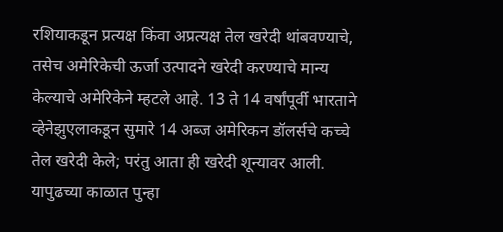रशियाकडून प्रत्यक्ष किंवा अप्रत्यक्ष तेल खरेदी थांबवण्याचे, तसेच अमेरिकेची ऊर्जा उत्पादने खरेदी करण्याचे मान्य केल्याचे अमेरिकेने म्हटले आहे. 13 ते 14 वर्षांपूर्वी भारताने व्हेनेझुएलाकडून सुमारे 14 अब्ज अमेरिकन डॉलर्सचे कच्चे तेल खरेदी केले; परंतु आता ही खरेदी शून्यावर आली. यापुढच्या काळात पुन्हा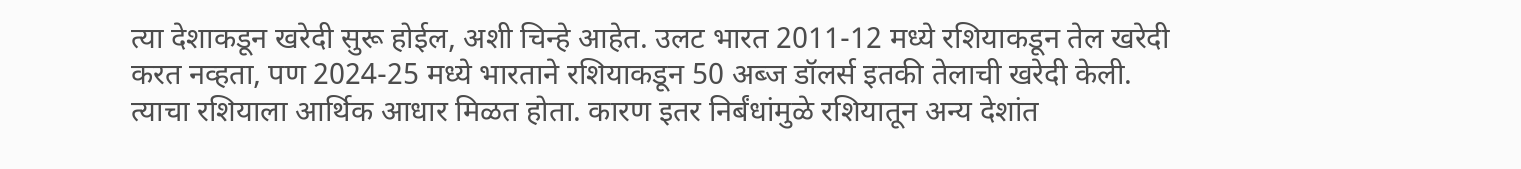त्या देशाकडून खरेदी सुरू होईल, अशी चिन्हे आहेत. उलट भारत 2011-12 मध्ये रशियाकडून तेल खरेदी करत नव्हता, पण 2024-25 मध्ये भारताने रशियाकडून 50 अब्ज डॉलर्स इतकी तेलाची खरेदी केली. त्याचा रशियाला आर्थिक आधार मिळत होता. कारण इतर निर्बंधांमुळे रशियातून अन्य देशांत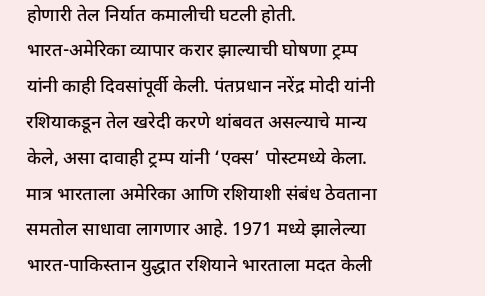होणारी तेल निर्यात कमालीची घटली होती.
भारत-अमेरिका व्यापार करार झाल्याची घोषणा ट्रम्प यांनी काही दिवसांपूर्वी केली. पंतप्रधान नरेंद्र मोदी यांनी रशियाकडून तेल खरेदी करणे थांबवत असल्याचे मान्य केले, असा दावाही ट्रम्प यांनी ‘एक्स’ पोस्टमध्ये केला. मात्र भारताला अमेरिका आणि रशियाशी संबंध ठेवताना समतोल साधावा लागणार आहे. 1971 मध्ये झालेल्या भारत-पाकिस्तान युद्धात रशियाने भारताला मदत केली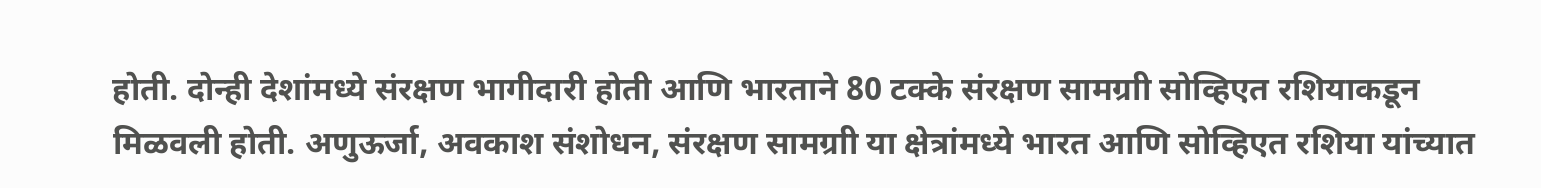होती. दोन्ही देशांमध्ये संरक्षण भागीदारी होती आणि भारताने 80 टक्के संरक्षण सामग्राी सोव्हिएत रशियाकडून मिळवली होती. अणुऊर्जा, अवकाश संशोधन, संरक्षण सामग्राी या क्षेत्रांमध्ये भारत आणि सोव्हिएत रशिया यांच्यात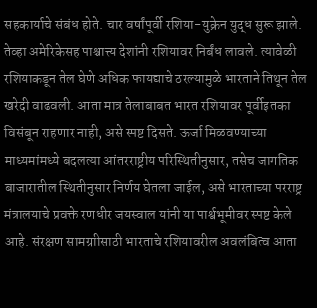सहकार्याचे संबंध होते. चार वर्षांपूर्वी रशिया-युक्रेन युद्ध सुरू झाले. तेव्हा अमेरिकेसह पाश्चात्त्य देशांनी रशियावर निर्बंध लावले. त्यावेळी रशियाकडून तेल घेणे अधिक फायद्याचे ठरल्यामुळे भारताने तिथून तेल खरेदी वाढवली. आता मात्र तेलाबाबत भारत रशियावर पूर्वीइतका विसंबून राहणार नाही, असे स्पष्ट दिसते. ऊर्जा मिळवण्याच्या माध्यमांमध्ये बदलत्या आंतरराष्ट्रीय परिस्थितीनुसार, तसेच जागतिक बाजारातील स्थितीनुसार निर्णय घेतला जाईल, असे भारताच्या परराष्ट्र मंत्रालयाचे प्रवक्ते रणधीर जयस्वाल यांनी या पार्श्वभूमीवर स्पष्ट केले आहे. संरक्षण सामग्राीसाठी भारताचे रशियावरील अवलंबित्व आता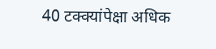40 टक्क्यांपेक्षा अधिक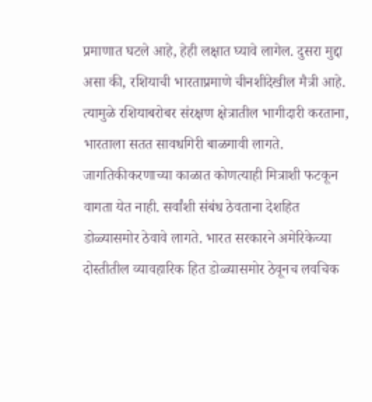प्रमाणात घटले आहे, हेही लक्षात घ्यावे लागेल. दुसरा मुद्दा असा की, रशियाची भारताप्रमाणे चीनशीदेखील मैत्री आहे. त्यामुळे रशियाबरोबर संरक्षण क्षेत्रातील भागीदारी करताना, भारताला सतत सावधगिरी बाळगावी लागते. जागतिकीकरणाच्या काळात कोणत्याही मित्राशी फटकून वागता येत नाही. सर्वांशी संबंध ठेवताना देशहित डोळ्यासमोर ठेवावे लागते. भारत सरकारने अमेरिकेच्या दोस्तीतील व्यावहारिक हित डोळ्यासमोर ठेवूनच लवचिक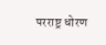परराष्ट्र धोरण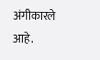अंगीकारले आहे.